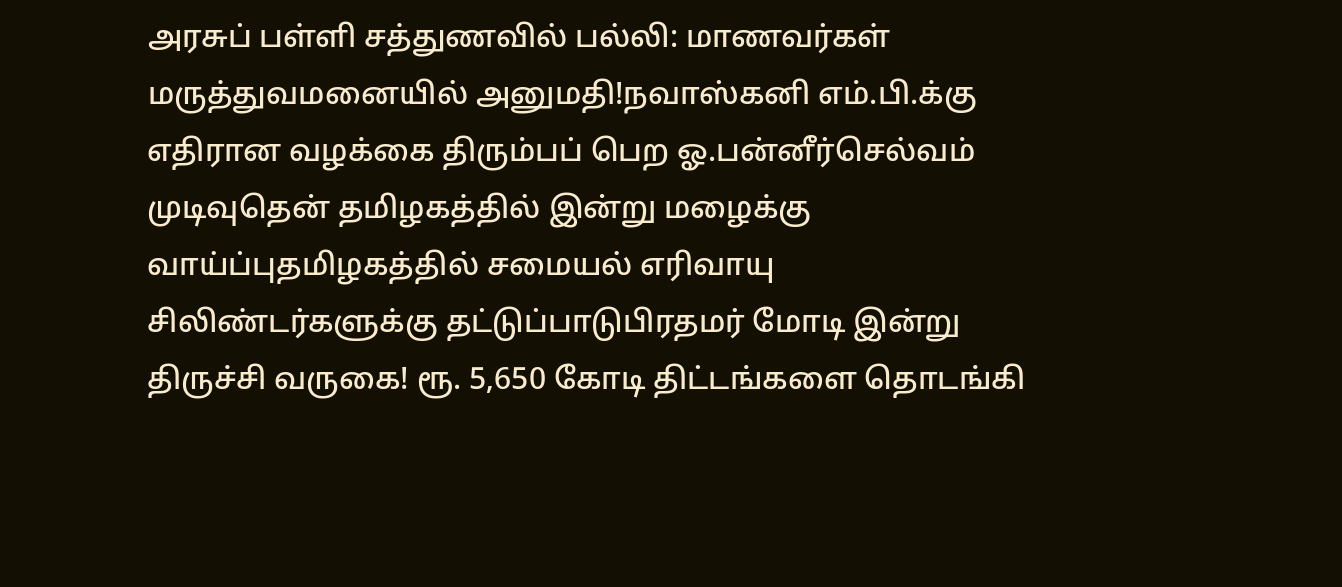அரசுப் பள்ளி சத்துணவில் பல்லி: மாணவர்கள் மருத்துவமனையில் அனுமதி!நவாஸ்கனி எம்.பி.க்கு எதிரான வழக்கை திரும்பப் பெற ஓ.பன்னீர்செல்வம் முடிவுதென் தமிழகத்தில் இன்று மழைக்கு வாய்ப்புதமிழகத்தில் சமையல் எரிவாயு சிலிண்டர்களுக்கு தட்டுப்பாடுபிரதமர் மோடி இன்று திருச்சி வருகை! ரூ. 5,650 கோடி திட்டங்களை தொடங்கி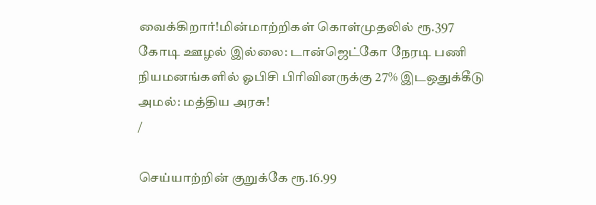வைக்கிறார்!மின்மாற்றிகள் கொள்முதலில் ரூ.397 கோடி ஊழல் இல்லை: டான்ஜெட்கோ நேரடி பணி நியமனங்களில் ஓபிசி பிரிவினருக்கு 27% இடஒதுக்கீடு அமல்: மத்திய அரசு!
/

செய்யாற்றின் குறுக்கே ரூ.16.99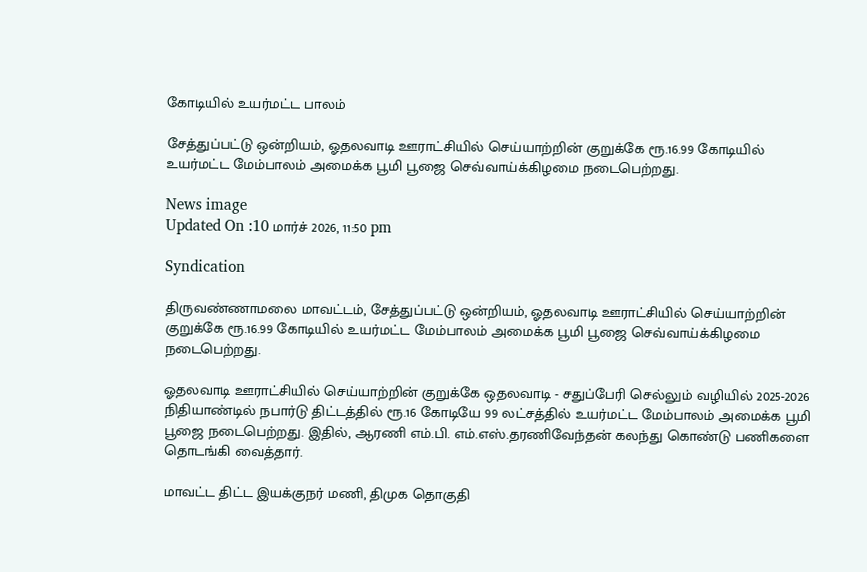கோடியில் உயர்மட்ட பாலம்

சேத்துப்பட்டு ஒன்றியம், ஓதலவாடி ஊராட்சியில் செய்யாற்றின் குறுக்கே ரூ.16.99 கோடியில் உயர்மட்ட மேம்பாலம் அமைக்க பூமி பூஜை செவ்வாய்க்கிழமை நடைபெற்றது.

News image
Updated On :10 மார்ச் 2026, 11:50 pm

Syndication

திருவண்ணாமலை மாவட்டம், சேத்துப்பட்டு ஒன்றியம், ஓதலவாடி ஊராட்சியில் செய்யாற்றின் குறுக்கே ரூ.16.99 கோடியில் உயர்மட்ட மேம்பாலம் அமைக்க பூமி பூஜை செவ்வாய்க்கிழமை நடைபெற்றது.

ஓதலவாடி ஊராட்சியில் செய்யாற்றின் குறுக்கே ஒதலவாடி - சதுப்பேரி செல்லும் வழியில் 2025-2026 நிதியாண்டில் நபார்டு திட்டத்தில் ரூ.16 கோடியே 99 லட்சத்தில் உயர்மட்ட மேம்பாலம் அமைக்க பூமி பூஜை நடைபெற்றது. இதில், ஆரணி எம்.பி. எம்.எஸ்.தரணிவேந்தன் கலந்து கொண்டு பணிகளை தொடங்கி வைத்தார்.

மாவட்ட திட்ட இயக்குநர் மணி, திமுக தொகுதி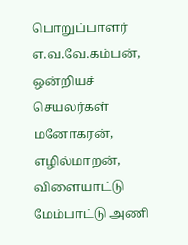பொறுப்பாளர் எ.வ.வே.கம்பன், ஒன்றியச் செயலர்கள் மனோகரன், எழில்மாறன், விளையாட்டு மேம்பாட்டு அணி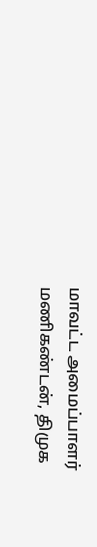மாவட்ட அமைப்பாளர் மணிகண்டன், திமுக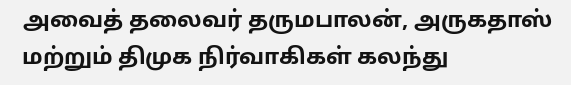அவைத் தலைவர் தருமபாலன், அருகதாஸ் மற்றும் திமுக நிர்வாகிகள் கலந்து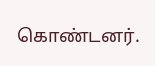கொண்டனர்.